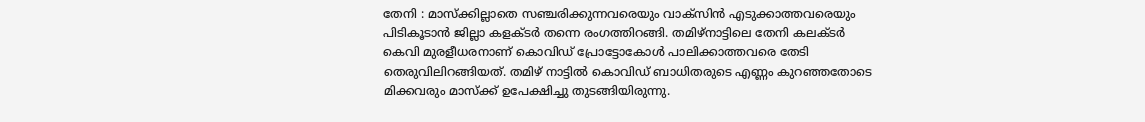തേനി : മാസ്ക്കില്ലാതെ സഞ്ചരിക്കുന്നവരെയും വാക്സിൻ എടുക്കാത്തവരെയും പിടികൂടാൻ ജില്ലാ കളക്ടർ തന്നെ രംഗത്തിറങ്ങി. തമിഴ്നാട്ടിലെ തേനി കലക്ടർ കെവി മുരളീധരനാണ് കൊവിഡ് പ്രോട്ടോകോൾ പാലിക്കാത്തവരെ തേടി തെരുവിലിറങ്ങിയത്. തമിഴ് നാട്ടിൽ കൊവിഡ് ബാധിതരുടെ എണ്ണം കുറഞ്ഞതോടെ മിക്കവരും മാസ്ക്ക് ഉപേക്ഷിച്ചു തുടങ്ങിയിരുന്നു.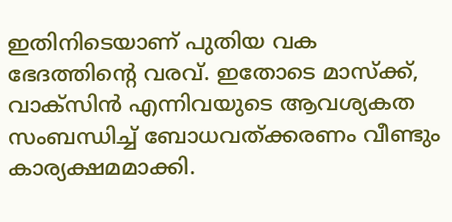ഇതിനിടെയാണ് പുതിയ വക ഭേദത്തിന്റെ വരവ്. ഇതോടെ മാസ്ക്ക്, വാക്സിൻ എന്നിവയുടെ ആവശ്യകത സംബന്ധിച്ച് ബോധവത്ക്കരണം വീണ്ടും കാര്യക്ഷമമാക്കി.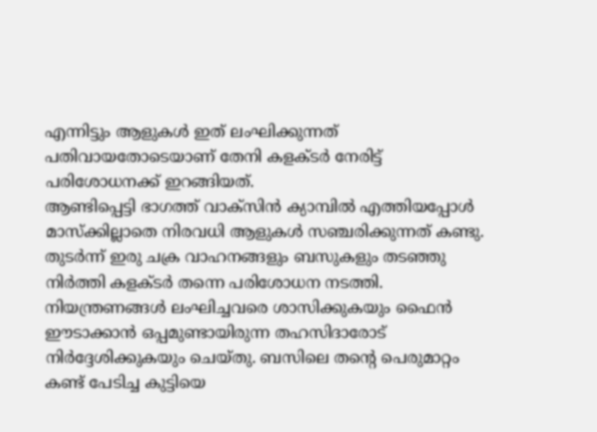എന്നിട്ടും ആളുകൾ ഇത് ലംഘിക്കുന്നത് പതിവായതോടെയാണ് തേനി കളക്ടർ നേരിട്ട് പരിശോധനക്ക് ഇറങ്ങിയത്.
ആണ്ടിപ്പെട്ടി ഭാഗത്ത് വാക്സിൻ ക്യാമ്പിൽ എത്തിയപ്പോൾ മാസ്ക്കില്ലാതെ നിരവധി ആളുകൾ സഞ്ചരിക്കുന്നത് കണ്ടു. തുടർന്ന് ഇരു ചക്ര വാഹനങ്ങളും ബസുകളും തടഞ്ഞു നിർത്തി കളക്ടർ തന്നെ പരിശോധന നടത്തി. നിയന്ത്രണങ്ങൾ ലംഘിച്ചവരെ ശാസിക്കുകയും ഫൈൻ ഈടാക്കാൻ ഒപ്പമുണ്ടായിരുന്ന തഹസിദാരോട് നിർദ്ദേശിക്കുകയും ചെയ്തു. ബസിലെ തന്റെ പെരുമാറ്റം കണ്ട് പേടിച്ച കുട്ടിയെ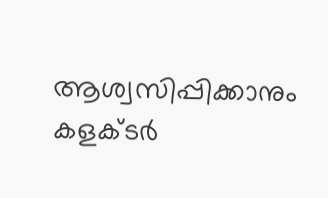ആശ്വസിപ്പിക്കാനും കളക്ടർ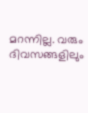മറന്നില്ല. വരും ദിവസങ്ങളിലും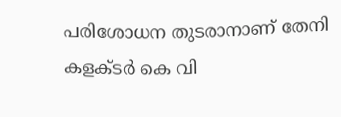പരിശോധന തുടരാനാണ് തേനി കളക്ടർ കെ വി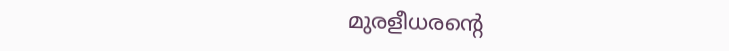മുരളീധരന്റെ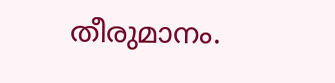തീരുമാനം.